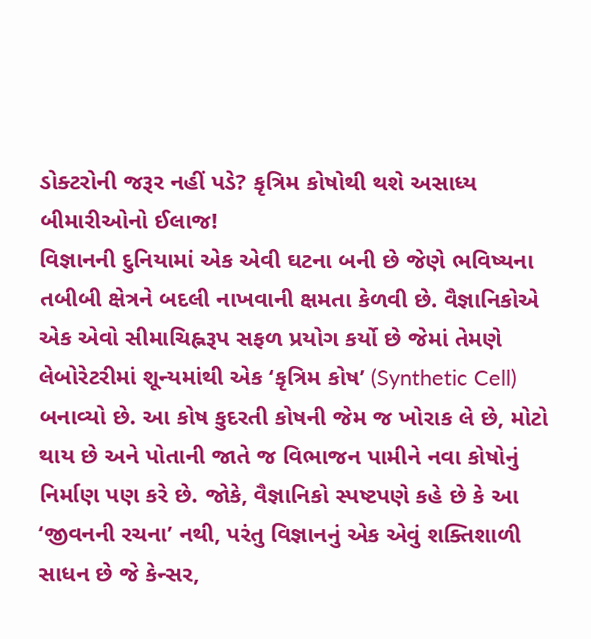ડોક્ટરોની જરૂર નહીં પડે? કૃત્રિમ કોષોથી થશે અસાધ્ય બીમારીઓનો ઈલાજ!
વિજ્ઞાનની દુનિયામાં એક એવી ઘટના બની છે જેણે ભવિષ્યના તબીબી ક્ષેત્રને બદલી નાખવાની ક્ષમતા કેળવી છે. વૈજ્ઞાનિકોએ એક એવો સીમાચિહ્નરૂપ સફળ પ્રયોગ કર્યો છે જેમાં તેમણે લેબોરેટરીમાં શૂન્યમાંથી એક ‘કૃત્રિમ કોષ’ (Synthetic Cell) બનાવ્યો છે. આ કોષ કુદરતી કોષની જેમ જ ખોરાક લે છે, મોટો થાય છે અને પોતાની જાતે જ વિભાજન પામીને નવા કોષોનું નિર્માણ પણ કરે છે. જોકે, વૈજ્ઞાનિકો સ્પષ્ટપણે કહે છે કે આ ‘જીવનની રચના’ નથી, પરંતુ વિજ્ઞાનનું એક એવું શક્તિશાળી સાધન છે જે કેન્સર,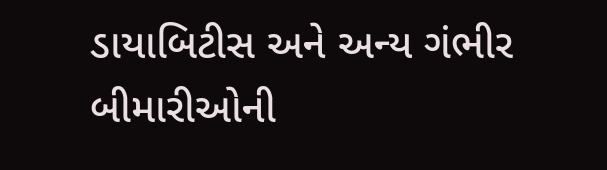ડાયાબિટીસ અને અન્ય ગંભીર બીમારીઓની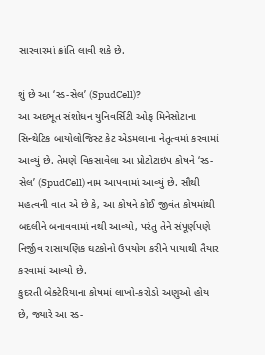સારવારમાં ક્રાંતિ લાવી શકે છે.

શું છે આ ‘સ્ડ-સેલ’ (SpudCell)?
આ અદભૂત સંશોધન યુનિવર્સિટી ઓફ મિનેસોટાના સિન્થેટિક બાયોલોજિસ્ટ કેટ એડમલાના નેતૃત્વમાં કરવામાં આવ્યું છે. તેમણે વિકસાવેલા આ પ્રોટોટાઇપ કોષને ‘સ્ડ-સેલ’ (SpudCell) નામ આપવામાં આવ્યું છે. સૌથી મહત્વની વાત એ છે કે, આ કોષને કોઈ જીવંત કોષમાંથી બદલીને બનાવવામાં નથી આવ્યો, પરંતુ તેને સંપૂર્ણપણે નિર્જીવ રાસાયણિક ઘટકોનો ઉપયોગ કરીને પાયાથી તૈયાર કરવામાં આવ્યો છે.
કુદરતી બેક્ટેરિયાના કોષમાં લાખો-કરોડો અણુઓ હોય છે, જ્યારે આ સ્ડ-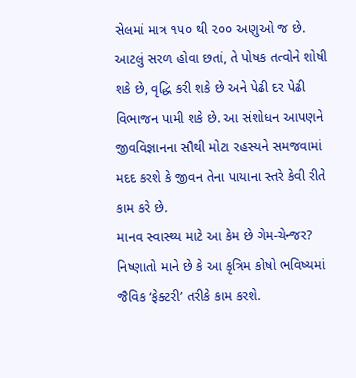સેલમાં માત્ર ૧૫૦ થી ૨૦૦ અણુઓ જ છે. આટલું સરળ હોવા છતાં, તે પોષક તત્વોને શોષી શકે છે, વૃદ્ધિ કરી શકે છે અને પેઢી દર પેઢી વિભાજન પામી શકે છે. આ સંશોધન આપણને જીવવિજ્ઞાનના સૌથી મોટા રહસ્યને સમજવામાં મદદ કરશે કે જીવન તેના પાયાના સ્તરે કેવી રીતે કામ કરે છે.
માનવ સ્વાસ્થ્ય માટે આ કેમ છે ગેમ-ચેન્જર?
નિષ્ણાતો માને છે કે આ કૃત્રિમ કોષો ભવિષ્યમાં જૈવિક ‘ફેક્ટરી’ તરીકે કામ કરશે.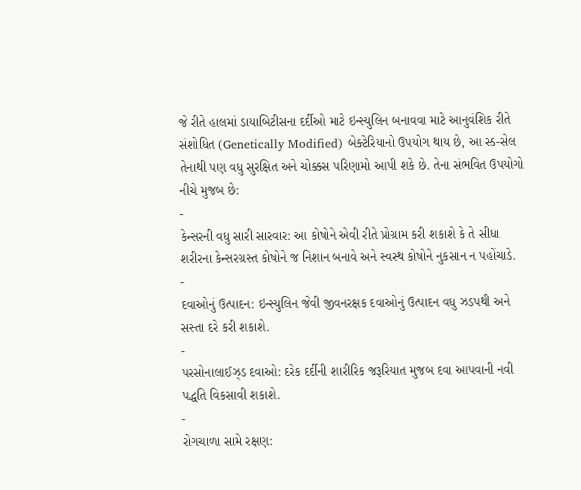જે રીતે હાલમાં ડાયાબિટીસના દર્દીઓ માટે ઇન્સ્યુલિન બનાવવા માટે આનુવંશિક રીતે સંશોધિત (Genetically Modified) બેક્ટેરિયાનો ઉપયોગ થાય છે, આ સ્ડ-સેલ તેનાથી પણ વધુ સુરક્ષિત અને ચોક્કસ પરિણામો આપી શકે છે. તેના સંભવિત ઉપયોગો નીચે મુજબ છે:
-
કેન્સરની વધુ સારી સારવાર: આ કોષોને એવી રીતે પ્રોગ્રામ કરી શકાશે કે તે સીધા શરીરના કેન્સરગ્રસ્ત કોષોને જ નિશાન બનાવે અને સ્વસ્થ કોષોને નુકસાન ન પહોંચાડે.
-
દવાઓનું ઉત્પાદન: ઇન્સ્યુલિન જેવી જીવનરક્ષક દવાઓનું ઉત્પાદન વધુ ઝડપથી અને સસ્તા દરે કરી શકાશે.
-
પરસોનાલાઈઝ્ડ દવાઓ: દરેક દર્દીની શારીરિક જરૂરિયાત મુજબ દવા આપવાની નવી પદ્ધતિ વિકસાવી શકાશે.
-
રોગચાળા સામે રક્ષણ: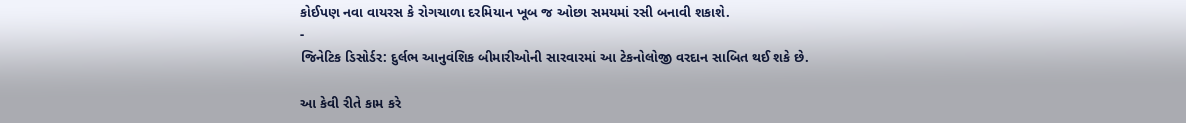કોઈપણ નવા વાયરસ કે રોગચાળા દરમિયાન ખૂબ જ ઓછા સમયમાં રસી બનાવી શકાશે.
-
જિનેટિક ડિસોર્ડર: દુર્લભ આનુવંશિક બીમારીઓની સારવારમાં આ ટેકનોલોજી વરદાન સાબિત થઈ શકે છે.

આ કેવી રીતે કામ કરે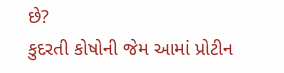છે?
કુદરતી કોષોની જેમ આમાં પ્રોટીન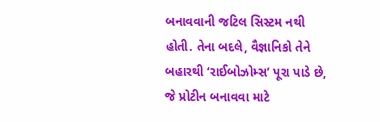બનાવવાની જટિલ સિસ્ટમ નથી હોતી. તેના બદલે, વૈજ્ઞાનિકો તેને બહારથી ‘રાઈબોઝોમ્સ’ પૂરા પાડે છે, જે પ્રોટીન બનાવવા માટે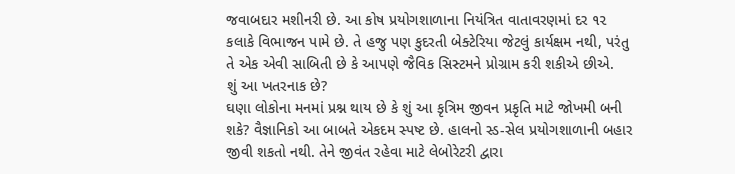જવાબદાર મશીનરી છે. આ કોષ પ્રયોગશાળાના નિયંત્રિત વાતાવરણમાં દર ૧૨ કલાકે વિભાજન પામે છે. તે હજુ પણ કુદરતી બેક્ટેરિયા જેટલું કાર્યક્ષમ નથી, પરંતુ તે એક એવી સાબિતી છે કે આપણે જૈવિક સિસ્ટમને પ્રોગ્રામ કરી શકીએ છીએ.
શું આ ખતરનાક છે?
ઘણા લોકોના મનમાં પ્રશ્ન થાય છે કે શું આ કૃત્રિમ જીવન પ્રકૃતિ માટે જોખમી બની શકે? વૈજ્ઞાનિકો આ બાબતે એકદમ સ્પષ્ટ છે. હાલનો સ્ડ-સેલ પ્રયોગશાળાની બહાર જીવી શકતો નથી. તેને જીવંત રહેવા માટે લેબોરેટરી દ્વારા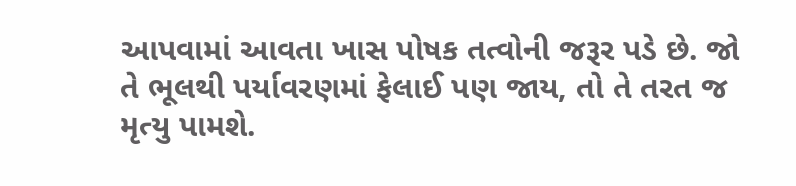આપવામાં આવતા ખાસ પોષક તત્વોની જરૂર પડે છે. જો તે ભૂલથી પર્યાવરણમાં ફેલાઈ પણ જાય, તો તે તરત જ મૃત્યુ પામશે.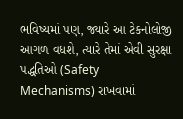ભવિષ્યમાં પણ, જ્યારે આ ટેકનોલોજી આગળ વધશે, ત્યારે તેમાં એવી સુરક્ષા પદ્ધતિઓ (Safety Mechanisms) રાખવામાં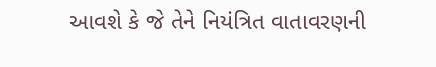આવશે કે જે તેને નિયંત્રિત વાતાવરણની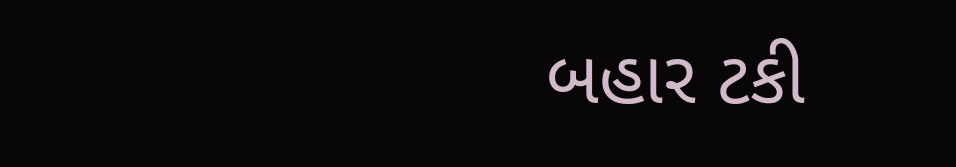બહાર ટકી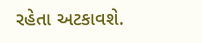રહેતા અટકાવશે.